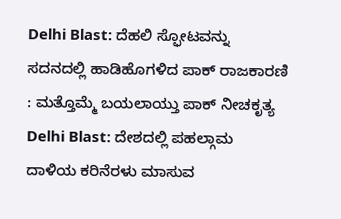Delhi Blast: ದೆಹಲಿ ಸ್ಫೋಟವನ್ನು ಸದನದಲ್ಲಿ ಹಾಡಿಹೊಗಳಿದ ಪಾಕ್ ರಾಜಕಾರಣಿ : ಮತ್ತೊಮ್ಮೆ ಬಯಲಾಯ್ತು ಪಾಕ್ ನೀಚಕೃತ್ಯ
Delhi Blast: ದೇಶದಲ್ಲಿ ಪಹಲ್ಗಾಮ ದಾಳಿಯ ಕರಿನೆರಳು ಮಾಸುವ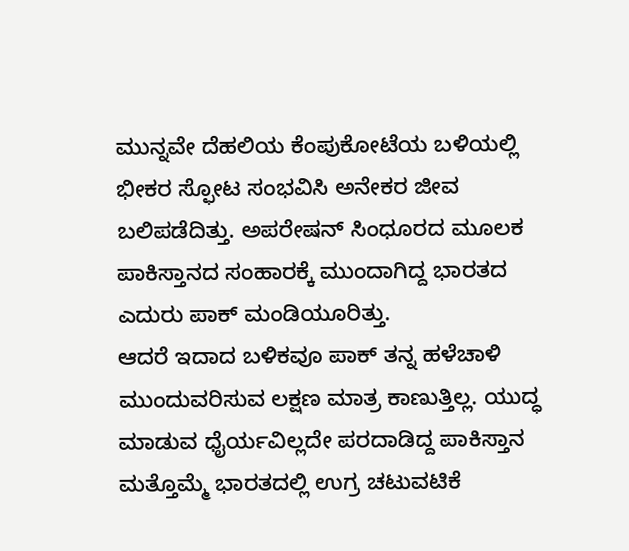ಮುನ್ನವೇ ದೆಹಲಿಯ ಕೆಂಪುಕೋಟೆಯ ಬಳಿಯಲ್ಲಿ ಭೀಕರ ಸ್ಫೋಟ ಸಂಭವಿಸಿ ಅನೇಕರ ಜೀವ ಬಲಿಪಡೆದಿತ್ತು. ಅಪರೇಷನ್ ಸಿಂಧೂರದ ಮೂಲಕ ಪಾಕಿಸ್ತಾನದ ಸಂಹಾರಕ್ಕೆ ಮುಂದಾಗಿದ್ದ ಭಾರತದ ಎದುರು ಪಾಕ್ ಮಂಡಿಯೂರಿತ್ತು.
ಆದರೆ ಇದಾದ ಬಳಿಕವೂ ಪಾಕ್ ತನ್ನ ಹಳೆಚಾಳಿ ಮುಂದುವರಿಸುವ ಲಕ್ಷಣ ಮಾತ್ರ ಕಾಣುತ್ತಿಲ್ಲ. ಯುದ್ಧ ಮಾಡುವ ಧೈರ್ಯವಿಲ್ಲದೇ ಪರದಾಡಿದ್ದ ಪಾಕಿಸ್ತಾನ ಮತ್ತೊಮ್ಮೆ ಭಾರತದಲ್ಲಿ ಉಗ್ರ ಚಟುವಟಿಕೆ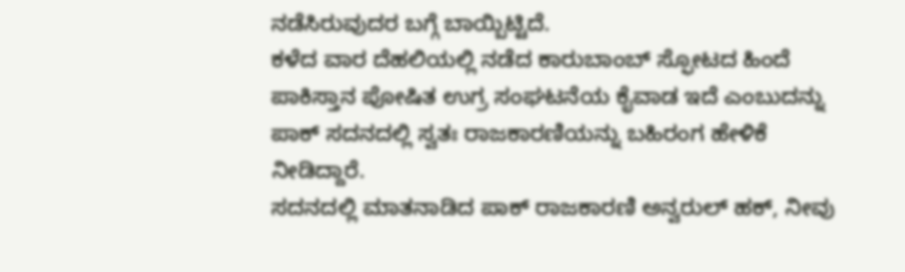ನಡೆಸಿರುವುದರ ಬಗ್ಗೆ ಬಾಯ್ಬಿಟ್ಟಿದೆ.
ಕಳೆದ ವಾರ ದೆಹಲಿಯಲ್ಲಿ ನಡೆದ ಕಾರುಬಾಂಬ್ ಸ್ಫೋಟದ ಹಿಂದೆ ಪಾಕಿಸ್ತಾನ ಪೋಷಿತ ಉಗ್ರ ಸಂಘಟನೆಯ ಕೈವಾಡ ಇದೆ ಎಂಬುದನ್ನು ಪಾಕ್ ಸದನದಲ್ಲಿ ಸ್ವತಃ ರಾಜಕಾರಣಿಯನ್ನು ಬಹಿರಂಗ ಹೇಳಿಕೆ ನೀಡಿದ್ದಾರೆ.
ಸದನದಲ್ಲಿ ಮಾತನಾಡಿದ ಪಾಕ್ ರಾಜಕಾರಣಿ ಅನ್ವರುಲ್ ಹಕ್, ನೀವು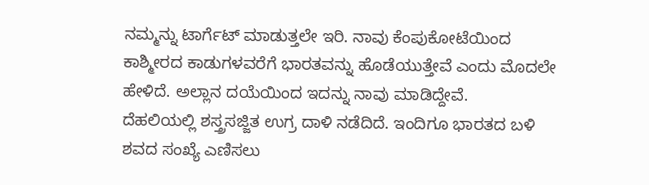ನಮ್ಮನ್ನು ಟಾರ್ಗೆಟ್ ಮಾಡುತ್ತಲೇ ಇರಿ. ನಾವು ಕೆಂಪುಕೋಟೆಯಿಂದ ಕಾಶ್ಮೀರದ ಕಾಡುಗಳವರೆಗೆ ಭಾರತವನ್ನು ಹೊಡೆಯುತ್ತೇವೆ ಎಂದು ಮೊದಲೇ ಹೇಳಿದೆ. ಅಲ್ಲಾನ ದಯೆಯಿಂದ ಇದನ್ನು ನಾವು ಮಾಡಿದ್ದೇವೆ.
ದೆಹಲಿಯಲ್ಲಿ ಶಸ್ತ್ರಸಜ್ಜಿತ ಉಗ್ರ ದಾಳಿ ನಡೆದಿದೆ. ಇಂದಿಗೂ ಭಾರತದ ಬಳಿ ಶವದ ಸಂಖ್ಯೆ ಎಣಿಸಲು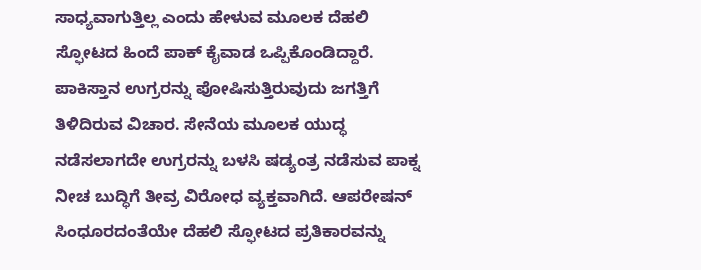ಸಾಧ್ಯವಾಗುತ್ತಿಲ್ಲ ಎಂದು ಹೇಳುವ ಮೂಲಕ ದೆಹಲಿ ಸ್ಫೋಟದ ಹಿಂದೆ ಪಾಕ್ ಕೈವಾಡ ಒಪ್ಪಿಕೊಂಡಿದ್ದಾರೆ.
ಪಾಕಿಸ್ತಾನ ಉಗ್ರರನ್ನು ಪೋಷಿಸುತ್ತಿರುವುದು ಜಗತ್ತಿಗೆ ತಿಳಿದಿರುವ ವಿಚಾರ. ಸೇನೆಯ ಮೂಲಕ ಯುದ್ಧ ನಡೆಸಲಾಗದೇ ಉಗ್ರರನ್ನು ಬಳಸಿ ಷಡ್ಯಂತ್ರ ನಡೆಸುವ ಪಾಕ್ನ ನೀಚ ಬುದ್ಧಿಗೆ ತೀವ್ರ ವಿರೋಧ ವ್ಯಕ್ತವಾಗಿದೆ. ಆಪರೇಷನ್ ಸಿಂಧೂರದಂತೆಯೇ ದೆಹಲಿ ಸ್ಫೋಟದ ಪ್ರತಿಕಾರವನ್ನು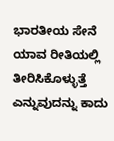ಭಾರತೀಯ ಸೇನೆ ಯಾವ ರೀತಿಯಲ್ಲಿ ತೀರಿಸಿಕೊಳ್ಳುತ್ತೆ ಎನ್ನುವುದನ್ನು ಕಾದು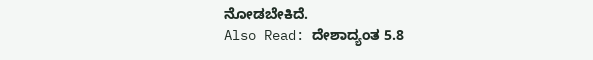ನೋಡಬೇಕಿದೆ.
Also Read: ದೇಶಾದ್ಯಂತ 5.8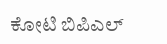ಕೋಟಿ ಬಿಪಿಎಲ್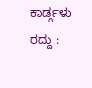ಕಾರ್ಡ್ಗಳು ರದ್ದು :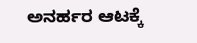ಅನರ್ಹರ ಆಟಕ್ಕೆ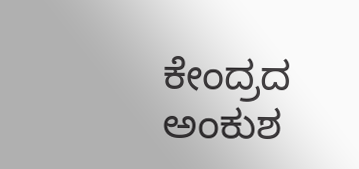ಕೇಂದ್ರದ ಅಂಕುಶ